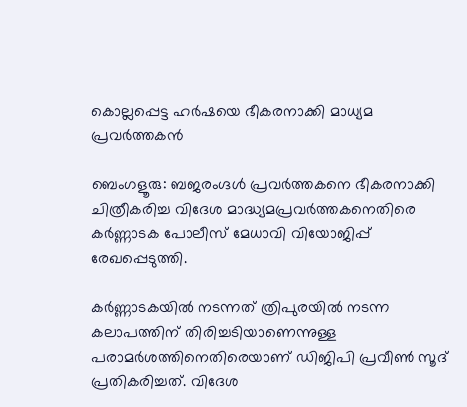കൊല്ലപ്പെട്ട ഹർഷയെ ഭീകരനാക്കി മാധ്യമ പ്രവർത്തകൻ

ബെംഗളൂരു: ബജരംഗ്ദള്‍ പ്രവര്‍ത്തകനെ ഭീകരനാക്കി ചിത്രീകരിച്ച വിദേശ മാദ്ധ്യമപ്രവര്‍ത്തകനെതിരെ കര്‍ണ്ണാടക പോലീസ് മേധാവി വിയോജിപ്പ് രേഖപ്പെടുത്തി.

കര്‍ണ്ണാടകയില്‍ നടന്നത് ത്രിപുരയില്‍ നടന്ന കലാപത്തിന് തിരിച്ചടിയാണെന്നുള്ള പരാമര്‍ശത്തിനെതിരെയാണ് ഡിജിപി പ്രവീണ്‍ സൂദ് പ്രതികരിച്ചത്. വിദേശ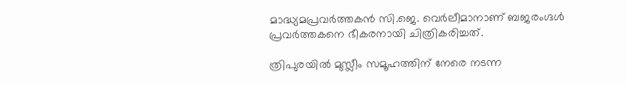മാദ്ധ്യമപ്രവര്‍ത്തകന്‍ സി.ജെ. വെര്‍ലീമാനാണ് ബജരംഗ്ദള്‍ പ്രവര്‍ത്തകനെ ഭീകരനായി ചിത്രികരിച്ചത്.

ത്രിപുരയില്‍ മുസ്ലീം സമൂഹത്തിന് നേരെ നടന്ന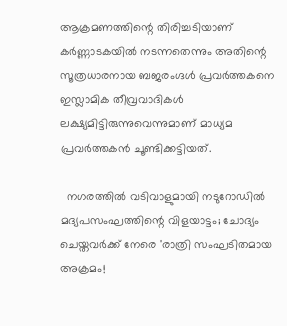ആക്രമണത്തിന്റെ തിരിച്ചടിയാണ് കര്‍ണ്ണാടകയില്‍ നടന്നതെന്നും അതിന്റെ സൂത്രധാരനായ ബജരംഗ്ദള്‍ പ്രവര്‍ത്തകനെ ഇസ്ലാമിക തീവ്രവാദികള്‍ ലക്ഷ്യമിട്ടിരുന്നുവെന്നുമാണ് മാധ്യമ പ്രവർത്തകൻ ചൂണ്ടിക്കട്ടിയത്.

  നഗരത്തിൽ വടിവാളുമായി നടുറോഡിൽ മദ്യപസംഘത്തിന്റെ വിളയാട്ടം; ചോദ്യം ചെയ്തവർക്ക് നേരെ 'രാത്രി സംഘടിതമായ അക്രമം!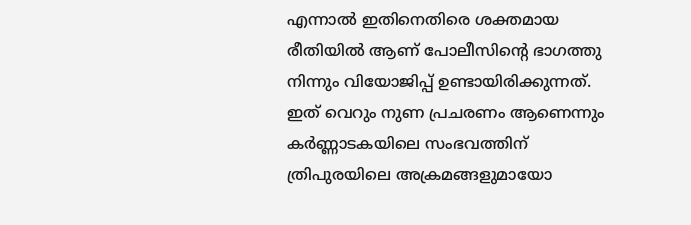എന്നാൽ ഇതിനെതിരെ ശക്തമായ രീതിയിൽ ആണ് പോലീസിന്റെ ഭാഗത്തു നിന്നും വിയോജിപ്പ് ഉണ്ടായിരിക്കുന്നത്.
ഇത് വെറും നുണ പ്രചരണം ആണെന്നും കര്‍ണ്ണാടകയിലെ സംഭവത്തിന് ത്രിപുരയിലെ അക്രമങ്ങളുമായോ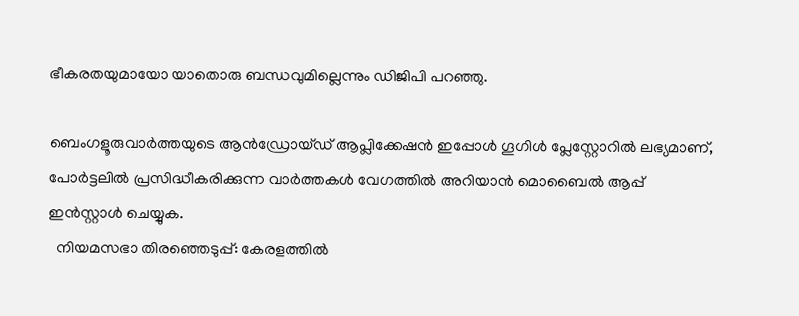ഭീകരതയുമായോ യാതൊരു ബന്ധവുമില്ലെന്നും ഡിജിപി പറഞ്ഞു.

ബെംഗളൂരുവാർത്തയുടെ ആൻഡ്രോയ്ഡ് ആപ്ലിക്കേഷൻ ഇപ്പോൾ ഗൂഗിൾ പ്ലേസ്റ്റോറിൽ ലഭ്യമാണ്, പോർട്ടലിൽ പ്രസിദ്ധീകരിക്കുന്ന വാർത്തകൾ വേഗത്തിൽ അറിയാൻ മൊബൈൽ ആപ്പ് ഇൻസ്റ്റാൾ ചെയ്യുക.
  നിയമസഭാ തിരഞ്ഞെടുപ്പ്: കേരളത്തിൽ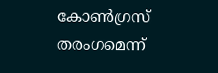കോൺഗ്രസ് തരംഗമെന്ന്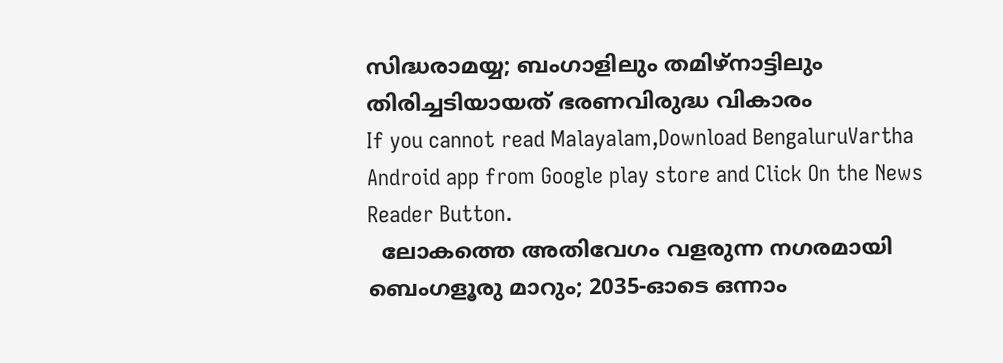സിദ്ധരാമയ്യ; ബംഗാളിലും തമിഴ്‌നാട്ടിലും തിരിച്ചടിയായത് ഭരണവിരുദ്ധ വികാരം
If you cannot read Malayalam,Download BengaluruVartha Android app from Google play store and Click On the News Reader Button.
  ലോകത്തെ അതിവേഗം വളരുന്ന നഗരമായി ബെംഗളൂരു മാറും; 2035-ഓടെ ഒന്നാം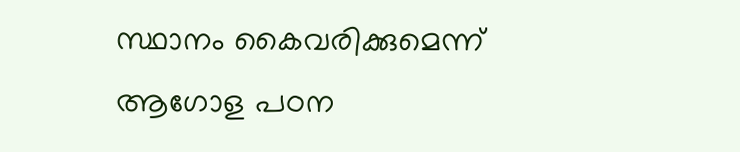സ്ഥാനം കൈവരിക്കുമെന്ന് ആഗോള പഠന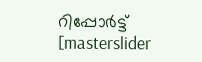റിപ്പോർട്ട്
[masterslider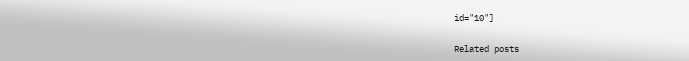id="10"]

Related posts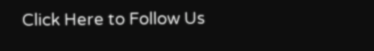Click Here to Follow Us